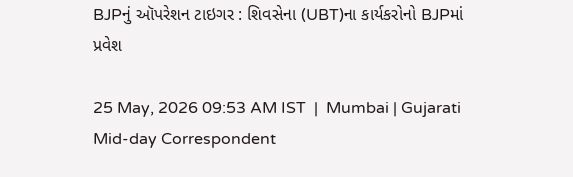BJPનું ઑપરેશન ટાઇગર : શિવસેના (UBT)ના કાર્યકરોનો ‍BJPમાં પ્રવેશ

25 May, 2026 09:53 AM IST  |  Mumbai | Gujarati Mid-day Correspondent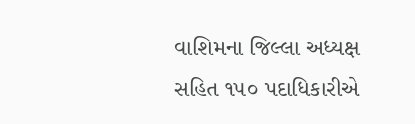વાશિમના જિલ્લા અધ્યક્ષ સહિત ૧૫૦ પદાધિકારીએ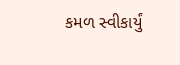કમળ સ્વીકાર્યું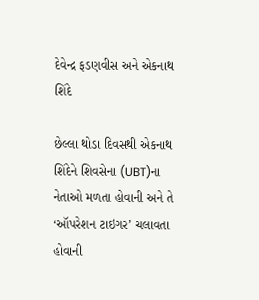દેવેન્દ્ર ફડણવીસ અને એકનાથ શિંદે

છેલ્લા થોડા દિવસથી એકનાથ શિંદેને શિવસેના (UBT)ના નેતાઓ મળતા હોવાની અને તે ‘ઑપરેશન ટાઇગર’ ચલાવતા હોવાની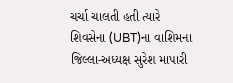ચર્ચા ચાલતી હતી ત્યારે શિવસેના (UBT)ના વાશિમના જિલ્લા-અધ્યક્ષ સુરેશ માપારી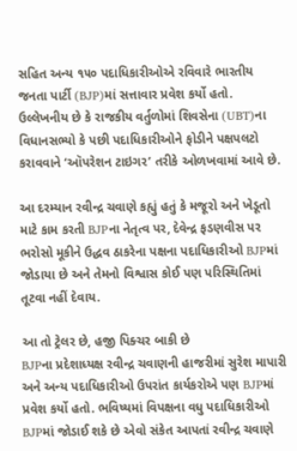સહિત અન્ય ૧૫૦ પદાધિકારીઓએ રવિવારે ‍ભારતીય જનતા પાર્ટી (BJP)માં સત્તાવાર પ્રવેશ કર્યો હતો. ઉલ્લેખનીય છે કે રાજકીય વર્તુળોમાં શિવસેના (UBT)ના વિધાનસભ્યો કે પછી પદાધિકારીઓને ફોડીને પક્ષપલટો કરાવવાને ‘ઑપરેશન ટાઇગર’ તરીકે ઓળખવામાં આવે છે.

આ દરમ્યાન રવીન્દ્ર ચવાણે કહ્યું હતું કે મજૂરો અને ખેડૂતો માટે કામ કરતી BJPના નેતૃત્વ પર, દેવેન્દ્ર ફડણવીસ પર ભરોસો મૂકીને ઉદ્ધવ ઠાકરેના પક્ષના પદાધિકારીઓ BJPમાં જોડાયા છે અને તેમનો વિશ્વાસ કોઈ પણ પરિસ્થિતિમાં તૂટવા નહીં દેવાય.

આ તો ટ્રેલર છે, હજી પિક્ચર બાકી છે
BJPના પ્રદેશાધ્યક્ષ રવીન્દ્ર ચવાણની હાજરીમાં સુરેશ માપારી અને અન્ય પદાધિકારીઓ ઉપરાંત કાર્યકરોએ પણ BJPમાં પ્રવેશ કર્યો હતો. ભવિષ્યમાં વિપક્ષના વધુ પદાધિકારીઓ BJPમાં જોડાઈ શકે છે એવો સંકેત આપતાં રવીન્દ્ર ચવાણે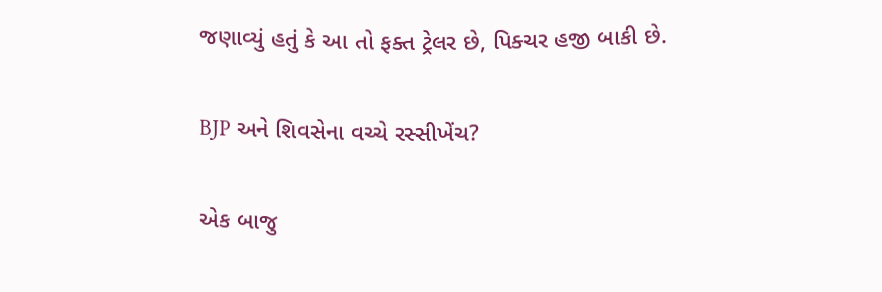જણાવ્યું હતું કે આ તો ફક્ત ટ્રેલર છે, પિક્ચર હજી બાકી છે.

BJP અને શિવસેના વચ્ચે રસ્સીખેંચ?

એક બાજુ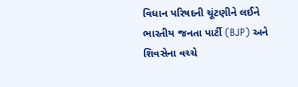વિધાન પરિષદની ચૂંટણીને લઈને ભારતીય જનતા પાર્ટી (BJP) અને શિવસેના વચ્ચે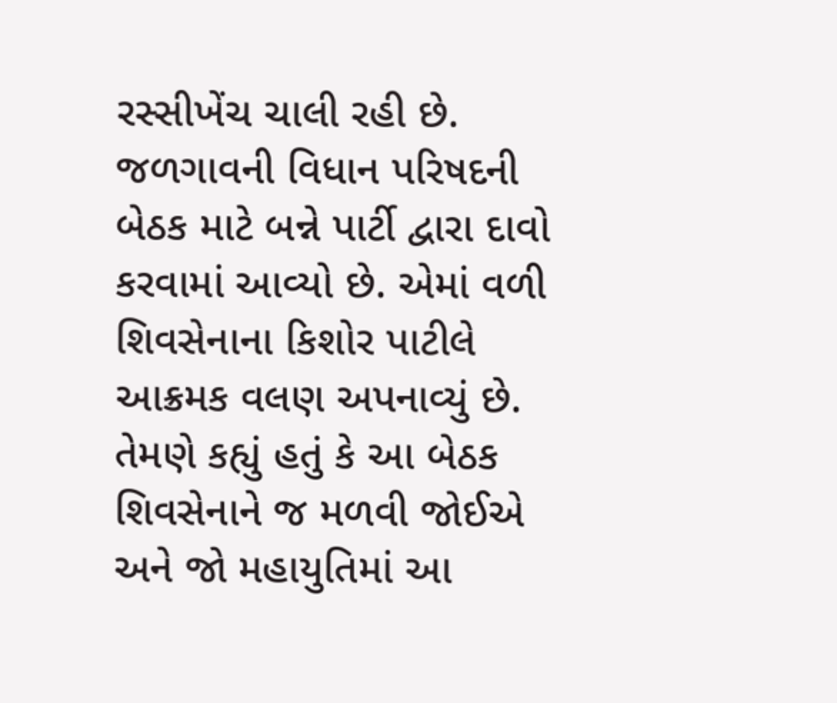રસ્સીખેંચ ચાલી રહી છે. જળગાવની વિધાન પરિષદની બેઠક માટે બન્ને પાર્ટી દ્વારા દાવો કરવામાં આવ્યો છે. એમાં વળી શિવસેનાના કિશોર પાટીલે આક્રમક વલણ અપનાવ્યું છે. તેમણે કહ્યું હતું કે આ બેઠક શિવસેનાને જ મળવી જોઈએ અને જો મહાયુતિમાં આ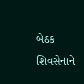બેઠક શિવસેનાને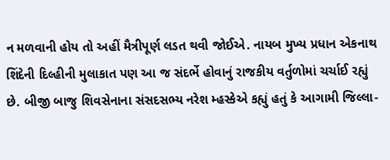ન મળવાની હોય તો અહીં મૈત્રીપૂર્ણ લડત થવી જોઈએ. નાયબ મુખ્ય પ્રધાન એકનાથ શિંદેની દિલ્હીની મુલાકાત પણ આ જ સંદર્ભે હોવાનું રાજકીય વર્તુળોમાં ચર્ચાઈ રહ્યું છે. બીજી બાજુ શિવસેનાના સંસદસભ્ય નરેશ મ્હસ્કેએ કહ્યું હતું કે આગામી જિલ્લા-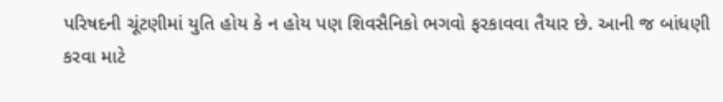પરિષદની ચૂંટણીમાં યુતિ હોય કે ન હોય પણ શિવસૈનિકો ભગવો ફરકાવવા તૈયાર છે. આની જ બાંધણી કરવા માટે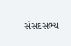સંસદસભ્ય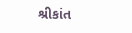શ્રીકાંત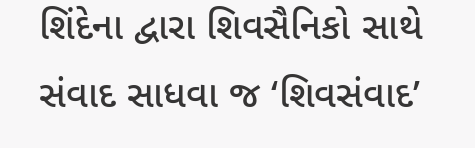શિંદેના દ્વારા શિવસૈનિકો સાથે સંવાદ સાધવા જ ‘શિવસંવાદ’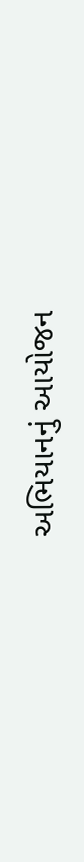અભિયાનનું આયોજન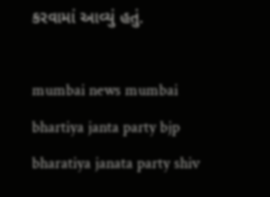કરવામાં આવ્યું હતું.

mumbai news mumbai bhartiya janta party bjp bharatiya janata party shiv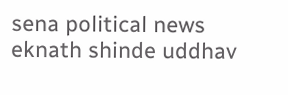sena political news eknath shinde uddhav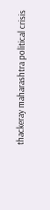thackeray maharashtra political crisis